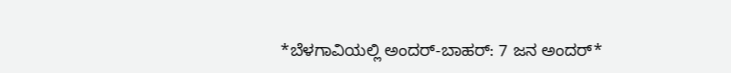*ಬೆಳಗಾವಿಯಲ್ಲಿ ಅಂದರ್-ಬಾಹರ್: 7 ಜನ ಅಂದರ್*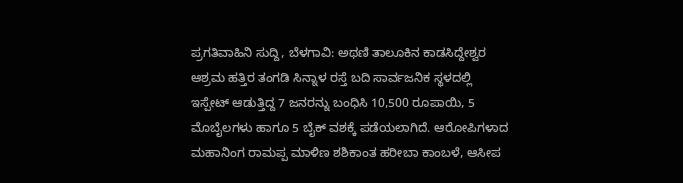ಪ್ರಗತಿವಾಹಿನಿ ಸುದ್ದಿ, ಬೆಳಗಾವಿ: ಅಥಣಿ ತಾಲೂಕಿನ ಕಾಡಸಿದ್ದೇಶ್ವರ ಆಶ್ರಮ ಹತ್ತಿರ ತಂಗಡಿ ಸಿನ್ನಾಳ ರಸ್ತೆ ಬದಿ ಸಾರ್ವಜನಿಕ ಸ್ಥಳದಲ್ಲಿ ಇಸ್ಪೇಟ್ ಆಡುತ್ತಿದ್ದ 7 ಜನರನ್ನು ಬಂಧಿಸಿ 10,500 ರೂಪಾಯಿ, 5 ಮೊಬೈಲಗಳು ಹಾಗೂ 5 ಬೈಕ್ ವಶಕ್ಕೆ ಪಡೆಯಲಾಗಿದೆ. ಆರೋಪಿಗಳಾದ ಮಹಾನಿಂಗ ರಾಮಪ್ಪ ಮಾಳಿಣ ಶಶಿಕಾಂತ ಹರೀಬಾ ಕಾಂಬಳೆ, ಆಸೀಪ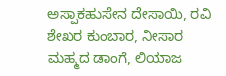ಅಸ್ಪಾಕಹುಸೇನ ದೇಸಾಯಿ, ರವಿ ಶೇಖರ ಕುಂಬಾರ, ನೀಸಾರ ಮಹ್ಮದ ಡಾಂಗೆ, ಲಿಯಾಜ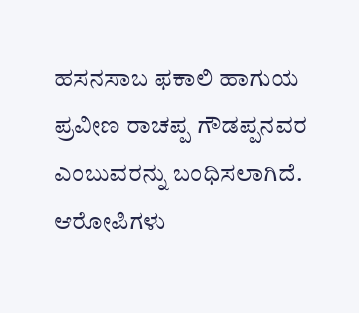ಹಸನಸಾಬ ಫಕಾಲಿ ಹಾಗುಯ ಪ್ರವೀಣ ರಾಚಪ್ಪ ಗೌಡಪ್ಪನವರ ಎಂಬುವರನ್ನು ಬಂಧಿಸಲಾಗಿದೆ. ಆರೋಪಿಗಳು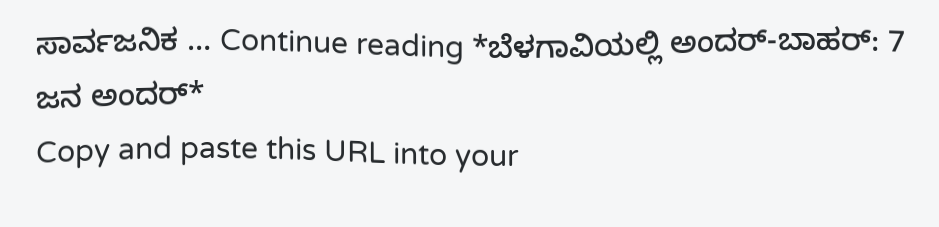ಸಾರ್ವಜನಿಕ … Continue reading *ಬೆಳಗಾವಿಯಲ್ಲಿ ಅಂದರ್-ಬಾಹರ್: 7 ಜನ ಅಂದರ್*
Copy and paste this URL into your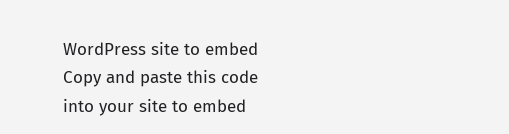WordPress site to embed
Copy and paste this code into your site to embed